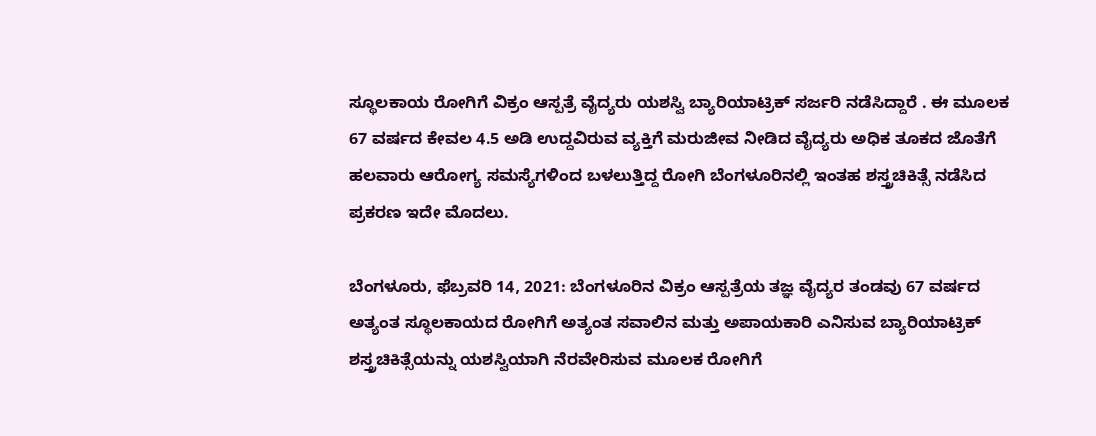ಸ್ಥೂಲಕಾಯ ರೋಗಿಗೆ ವಿಕ್ರಂ ಆಸ್ಪತ್ರೆ ವೈದ್ಯರು ಯಶಸ್ವಿ ಬ್ಯಾರಿಯಾಟ್ರಿಕ್ ಸರ್ಜರಿ ನಡೆಸಿದ್ದಾರೆ . ಈ ಮೂಲಕ 67 ವರ್ಷದ ಕೇವಲ 4.5 ಅಡಿ ಉದ್ದವಿರುವ ವ್ಯಕ್ತಿಗೆ ಮರುಜೀವ ನೀಡಿದ ವೈದ್ಯರು ಅಧಿಕ ತೂಕದ ಜೊತೆಗೆ ಹಲವಾರು ಆರೋಗ್ಯ ಸಮಸ್ಯೆಗಳಿಂದ ಬಳಲುತ್ತಿದ್ದ ರೋಗಿ ಬೆಂಗಳೂರಿನಲ್ಲಿ ಇಂತಹ ಶಸ್ತ್ರಚಿಕಿತ್ಸೆ ನಡೆಸಿದ ಪ್ರಕರಣ ಇದೇ ಮೊದಲು.

ಬೆಂಗಳೂರು, ಫೆಬ್ರವರಿ 14, 2021: ಬೆಂಗಳೂರಿನ ವಿಕ್ರಂ ಆಸ್ಪತ್ರೆಯ ತಜ್ಞ ವೈದ್ಯರ ತಂಡವು 67 ವರ್ಷದ ಅತ್ಯಂತ ಸ್ಥೂಲಕಾಯದ ರೋಗಿಗೆ ಅತ್ಯಂತ ಸವಾಲಿನ ಮತ್ತು ಅಪಾಯಕಾರಿ ಎನಿಸುವ ಬ್ಯಾರಿಯಾಟ್ರಿಕ್ ಶಸ್ತ್ರಚಿಕಿತ್ಸೆಯನ್ನು ಯಶಸ್ವಿಯಾಗಿ ನೆರವೇರಿಸುವ ಮೂಲಕ ರೋಗಿಗೆ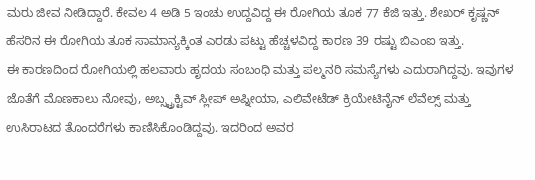ಮರು ಜೀವ ನೀಡಿದ್ದಾರೆ. ಕೇವಲ 4 ಅಡಿ 5 ಇಂಚು ಉದ್ದವಿದ್ದ ಈ ರೋಗಿಯ ತೂಕ 77 ಕೆಜಿ ಇತ್ತು. ಶೇಖರ್ ಕೃಷ್ಣನ್ ಹೆಸರಿನ ಈ ರೋಗಿಯ ತೂಕ ಸಾಮಾನ್ಯಕ್ಕಿಂತ ಎರಡು ಪಟ್ಟು ಹೆಚ್ಚಳವಿದ್ದ ಕಾರಣ 39 ರಷ್ಟು ಬಿಎಂಐ ಇತ್ತು.
ಈ ಕಾರಣದಿಂದ ರೋಗಿಯಲ್ಲಿ ಹಲವಾರು ಹೃದಯ ಸಂಬಂಧಿ ಮತ್ತು ಪಲ್ಮನರಿ ಸಮಸ್ಯೆಗಳು ಎದುರಾಗಿದ್ದವು. ಇವುಗಳ ಜೊತೆಗೆ ಮೊಣಕಾಲು ನೋವು, ಅಬ್ಸ್ಟ್ರಕ್ಟಿವ್ ಸ್ಲೀಪ್ ಅಪ್ನೀಯಾ, ಎಲಿವೇಟೆಡ್ ಕ್ರಿಯೇಟಿನೈನ್ ಲೆವೆಲ್ಸ್ ಮತ್ತು ಉಸಿರಾಟದ ತೊಂದರೆಗಳು ಕಾಣಿಸಿಕೊಂಡಿದ್ದವು. ಇದರಿಂದ ಅವರ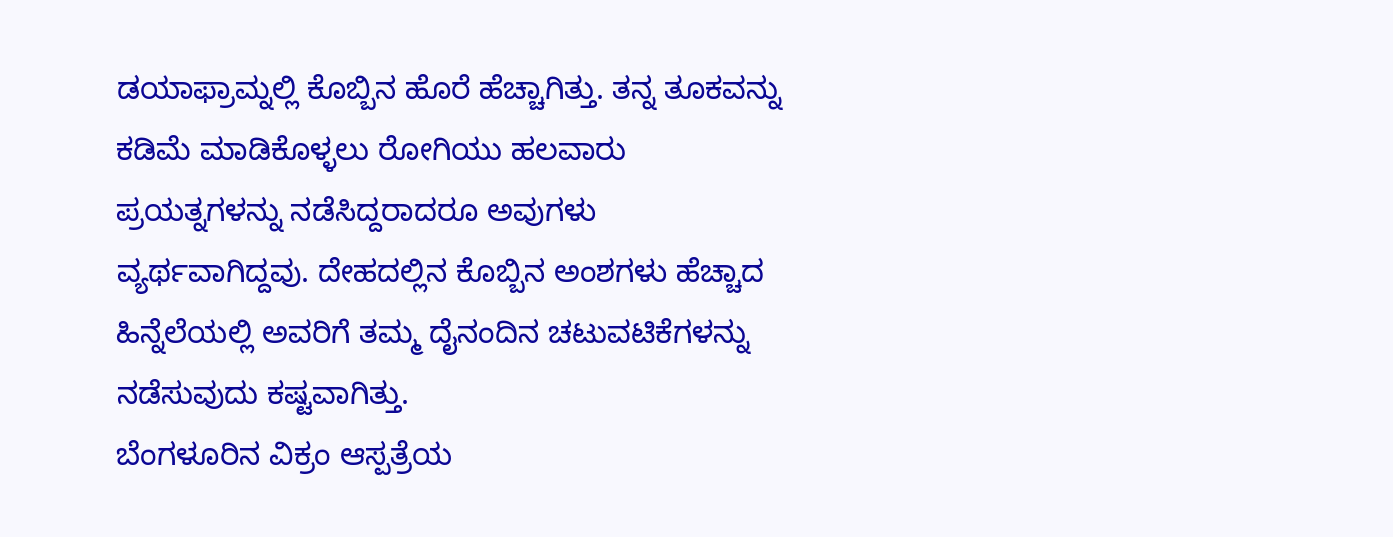ಡಯಾಫ್ರಾಮ್ನಲ್ಲಿ ಕೊಬ್ಬಿನ ಹೊರೆ ಹೆಚ್ಚಾಗಿತ್ತು. ತನ್ನ ತೂಕವನ್ನು ಕಡಿಮೆ ಮಾಡಿಕೊಳ್ಳಲು ರೋಗಿಯು ಹಲವಾರು ಪ್ರಯತ್ನಗಳನ್ನು ನಡೆಸಿದ್ದರಾದರೂ ಅವುಗಳು ವ್ಯರ್ಥವಾಗಿದ್ದವು. ದೇಹದಲ್ಲಿನ ಕೊಬ್ಬಿನ ಅಂಶಗಳು ಹೆಚ್ಚಾದ ಹಿನ್ನೆಲೆಯಲ್ಲಿ ಅವರಿಗೆ ತಮ್ಮ ದೈನಂದಿನ ಚಟುವಟಿಕೆಗಳನ್ನು ನಡೆಸುವುದು ಕಷ್ಟವಾಗಿತ್ತು.
ಬೆಂಗಳೂರಿನ ವಿಕ್ರಂ ಆಸ್ಪತ್ರೆಯ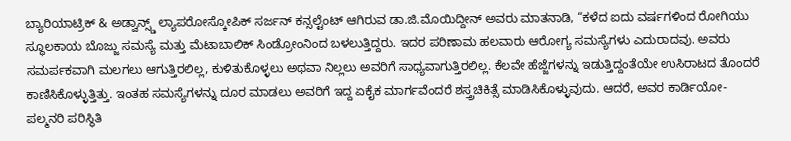ಬ್ಯಾರಿಯಾಟ್ರಿಕ್ & ಅಡ್ವಾನ್ಸ್ಡ್ ಲ್ಯಾಪರೋಸ್ಕೋಪಿಕ್ ಸರ್ಜನ್ ಕನ್ಸಲ್ಟೆಂಟ್ ಆಗಿರುವ ಡಾ.ಜಿ.ಮೊಯಿದ್ದೀನ್ ಅವರು ಮಾತನಾಡಿ, “ಕಳೆದ ಐದು ವರ್ಷಗಳಿಂದ ರೋಗಿಯು ಸ್ಥೂಲಕಾಯ ಬೊಜ್ಜು ಸಮಸ್ಯೆ ಮತ್ತು ಮೆಟಾಬಾಲಿಕ್ ಸಿಂಡ್ರೋಂನಿಂದ ಬಳಲುತ್ತಿದ್ದರು. ಇದರ ಪರಿಣಾಮ ಹಲವಾರು ಆರೋಗ್ಯ ಸಮಸ್ಯೆಗಳು ಎದುರಾದವು. ಅವರು ಸಮರ್ಪಕವಾಗಿ ಮಲಗಲು ಆಗುತ್ತಿರಲಿಲ್ಲ, ಕುಳಿತುಕೊಳ್ಳಲು ಅಥವಾ ನಿಲ್ಲಲು ಅವರಿಗೆ ಸಾಧ್ಯವಾಗುತ್ತಿರಲಿಲ್ಲ. ಕೆಲವೇ ಹೆಜ್ಜೆಗಳನ್ನು ಇಡುತ್ತಿದ್ದಂತೆಯೇ ಉಸಿರಾಟದ ತೊಂದರೆ ಕಾಣಿಸಿಕೊಳ್ಳುತ್ತಿತ್ತು. ಇಂತಹ ಸಮಸ್ಯೆಗಳನ್ನು ದೂರ ಮಾಡಲು ಅವರಿಗೆ ಇದ್ದ ಏಕೈಕ ಮಾರ್ಗವೆಂದರೆ ಶಸ್ತ್ರಚಿಕಿತ್ಸೆ ಮಾಡಿಸಿಕೊಳ್ಳುವುದು. ಆದರೆ, ಅವರ ಕಾರ್ಡಿಯೋ-ಪಲ್ಮನರಿ ಪರಿಸ್ಥಿತಿ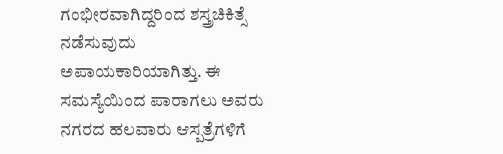ಗಂಭೀರವಾಗಿದ್ದರಿಂದ ಶಸ್ತ್ರಚಿಕಿತ್ಸೆ ನಡೆಸುವುದು ಅಪಾಯಕಾರಿಯಾಗಿತ್ತು. ಈ ಸಮಸ್ಯೆಯಿಂದ ಪಾರಾಗಲು ಅವರು ನಗರದ ಹಲವಾರು ಆಸ್ಪತ್ರೆಗಳಿಗೆ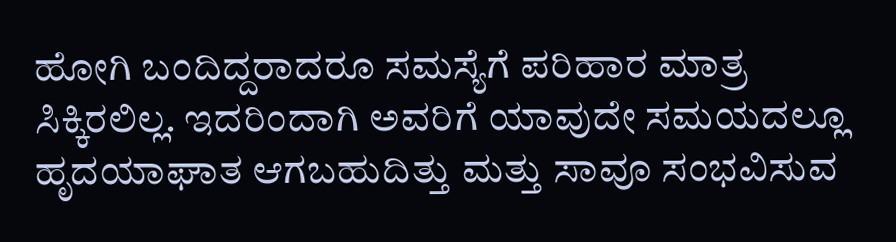ಹೋಗಿ ಬಂದಿದ್ದರಾದರೂ ಸಮಸ್ಯೆಗೆ ಪರಿಹಾರ ಮಾತ್ರ ಸಿಕ್ಕಿರಲಿಲ್ಲ. ಇದರಿಂದಾಗಿ ಅವರಿಗೆ ಯಾವುದೇ ಸಮಯದಲ್ಲೂ ಹೃದಯಾಘಾತ ಆಗಬಹುದಿತ್ತು ಮತ್ತು ಸಾವೂ ಸಂಭವಿಸುವ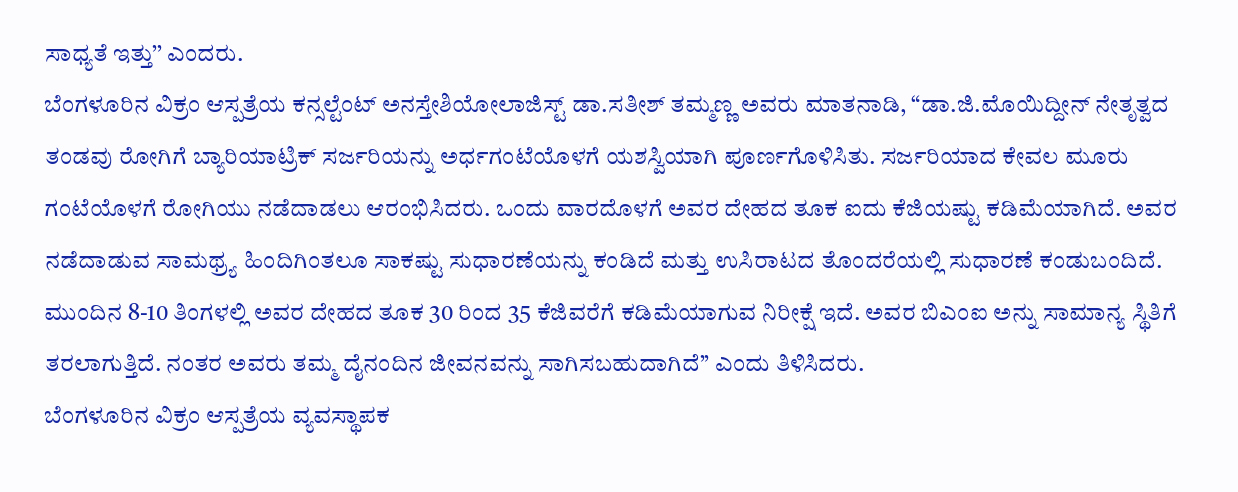ಸಾಧ್ಯತೆ ಇತ್ತು’’ ಎಂದರು.
ಬೆಂಗಳೂರಿನ ವಿಕ್ರಂ ಆಸ್ಪತ್ರೆಯ ಕನ್ಸಲ್ಟೆಂಟ್ ಅನಸ್ತೇಶಿಯೋಲಾಜಿಸ್ಟ್ ಡಾ.ಸತೀಶ್ ತಮ್ಮಣ್ಣ ಅವರು ಮಾತನಾಡಿ, “ಡಾ.ಜಿ.ಮೊಯಿದ್ದೀನ್ ನೇತೃತ್ವದ ತಂಡವು ರೋಗಿಗೆ ಬ್ಯಾರಿಯಾಟ್ರಿಕ್ ಸರ್ಜರಿಯನ್ನು ಅರ್ಧಗಂಟೆಯೊಳಗೆ ಯಶಸ್ವಿಯಾಗಿ ಪೂರ್ಣಗೊಳಿಸಿತು. ಸರ್ಜರಿಯಾದ ಕೇವಲ ಮೂರು ಗಂಟೆಯೊಳಗೆ ರೋಗಿಯು ನಡೆದಾಡಲು ಆರಂಭಿಸಿದರು. ಒಂದು ವಾರದೊಳಗೆ ಅವರ ದೇಹದ ತೂಕ ಐದು ಕೆಜಿಯಷ್ಟು ಕಡಿಮೆಯಾಗಿದೆ. ಅವರ ನಡೆದಾಡುವ ಸಾಮಥ್ರ್ಯ ಹಿಂದಿಗಿಂತಲೂ ಸಾಕಷ್ಟು ಸುಧಾರಣೆಯನ್ನು ಕಂಡಿದೆ ಮತ್ತು ಉಸಿರಾಟದ ತೊಂದರೆಯಲ್ಲಿ ಸುಧಾರಣೆ ಕಂಡುಬಂದಿದೆ. ಮುಂದಿನ 8-10 ತಿಂಗಳಲ್ಲಿ ಅವರ ದೇಹದ ತೂಕ 30 ರಿಂದ 35 ಕೆಜಿವರೆಗೆ ಕಡಿಮೆಯಾಗುವ ನಿರೀಕ್ಷೆ ಇದೆ. ಅವರ ಬಿಎಂಐ ಅನ್ನು ಸಾಮಾನ್ಯ ಸ್ಥಿತಿಗೆ ತರಲಾಗುತ್ತಿದೆ. ನಂತರ ಅವರು ತಮ್ಮ ದೈನಂದಿನ ಜೀವನವನ್ನು ಸಾಗಿಸಬಹುದಾಗಿದೆ’’ ಎಂದು ತಿಳಿಸಿದರು.
ಬೆಂಗಳೂರಿನ ವಿಕ್ರಂ ಆಸ್ಪತ್ರೆಯ ವ್ಯವಸ್ಥಾಪಕ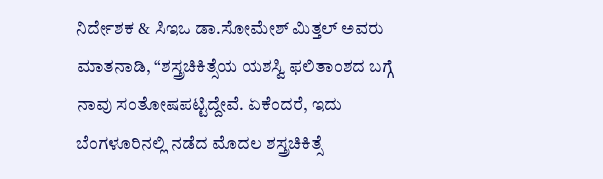ನಿರ್ದೇಶಕ & ಸಿಇಒ ಡಾ.ಸೋಮೇಶ್ ಮಿತ್ತಲ್ ಅವರು ಮಾತನಾಡಿ, “ಶಸ್ತ್ರಚಿಕಿತ್ಸೆಯ ಯಶಸ್ವಿ ಫಲಿತಾಂಶದ ಬಗ್ಗೆ ನಾವು ಸಂತೋಷಪಟ್ಟಿದ್ದೇವೆ. ಏಕೆಂದರೆ, ಇದು ಬೆಂಗಳೂರಿನಲ್ಲಿ ನಡೆದ ಮೊದಲ ಶಸ್ತ್ರಚಿಕಿತ್ಸೆ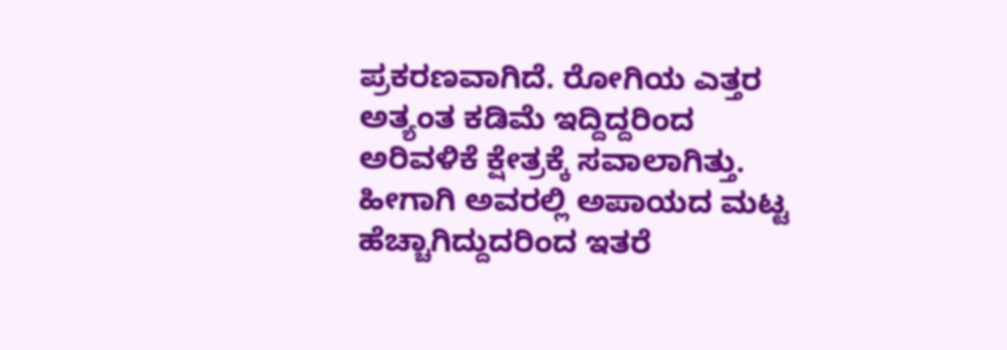ಪ್ರಕರಣವಾಗಿದೆ. ರೋಗಿಯ ಎತ್ತರ ಅತ್ಯಂತ ಕಡಿಮೆ ಇದ್ದಿದ್ದರಿಂದ ಅರಿವಳಿಕೆ ಕ್ಷೇತ್ರಕ್ಕೆ ಸವಾಲಾಗಿತ್ತು. ಹೀಗಾಗಿ ಅವರಲ್ಲಿ ಅಪಾಯದ ಮಟ್ಟ ಹೆಚ್ಚಾಗಿದ್ದುದರಿಂದ ಇತರೆ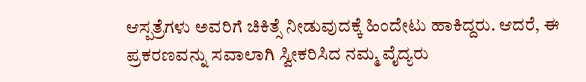ಆಸ್ಪತ್ರೆಗಳು ಅವರಿಗೆ ಚಿಕಿತ್ಸೆ ನೀಡುವುದಕ್ಕೆ ಹಿಂದೇಟು ಹಾಕಿದ್ದರು. ಆದರೆ, ಈ ಪ್ರಕರಣವನ್ನು ಸವಾಲಾಗಿ ಸ್ವೀಕರಿಸಿದ ನಮ್ಮ ವೈದ್ಯರು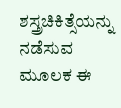ಶಸ್ತ್ರಚಿಕಿತ್ಸೆಯನ್ನು ನಡೆಸುವ ಮೂಲಕ ಈ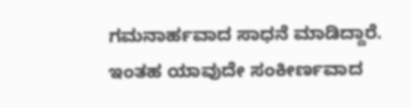ಗಮನಾರ್ಹವಾದ ಸಾಧನೆ ಮಾಡಿದ್ದಾರೆ. ಇಂತಹ ಯಾವುದೇ ಸಂಕೀರ್ಣವಾದ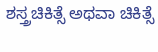ಶಸ್ತ್ರಚಿಕಿತ್ಸೆ ಅಥವಾ ಚಿಕಿತ್ಸೆ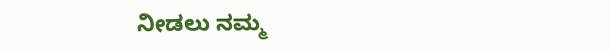ನೀಡಲು ನಮ್ಮ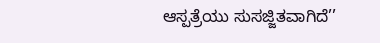ಆಸ್ಪತ್ರೆಯು ಸುಸಜ್ಜಿತವಾಗಿದೆ’’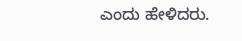ಎಂದು ಹೇಳಿದರು.